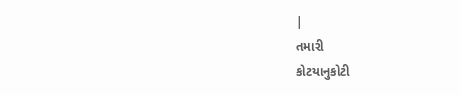|
તમારી
કોટયાનુકોટી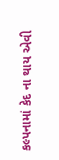કલ્પનામાં કેદ ના થાય એવી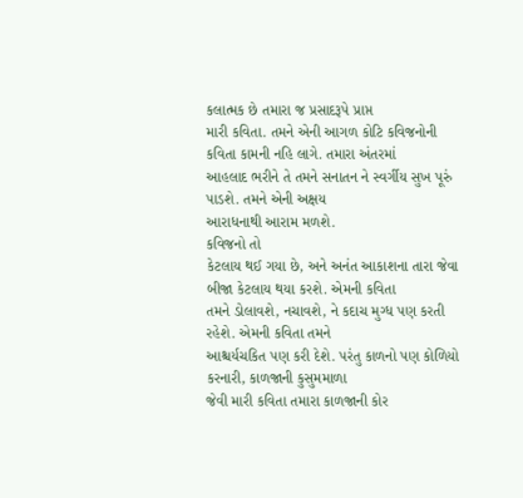કલાત્મક છે તમારા જ પ્રસાદરૂપે પ્રાપ્ત
મારી કવિતા. તમને એની આગળ કોટિ કવિજનોની કવિતા કામની નહિ લાગે. તમારા અંતરમાં
આહલાદ ભરીને તે તમને સનાતન ને સ્વર્ગીય સુખ પૂરું પાડશે. તમને એની અક્ષય
આરાધનાથી આરામ મળશે.
કવિજનો તો
કેટલાય થઈ ગયા છે, અને અનંત આકાશના તારા જેવા બીજા કેટલાય થયા કરશે. એમની કવિતા
તમને ડોલાવશે, નચાવશે, ને કદાચ મુગ્ધ પણ કરતી રહેશે. એમની કવિતા તમને
આશ્ચર્યચકિત પણ કરી દેશે. પરંતુ કાળનો પણ કોળિયો કરનારી, કાળજાની કુસુમમાળા
જેવી મારી કવિતા તમારા કાળજાની કોર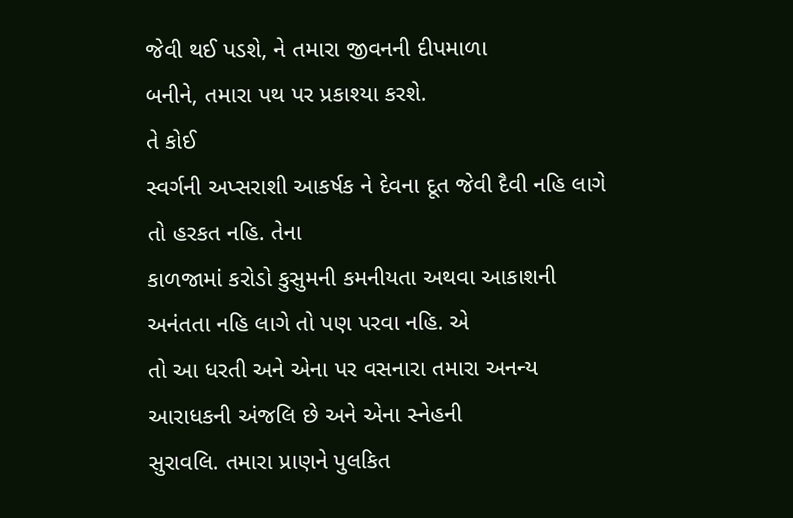જેવી થઈ પડશે, ને તમારા જીવનની દીપમાળા
બનીને, તમારા પથ પર પ્રકાશ્યા કરશે.
તે કોઈ
સ્વર્ગની અપ્સરાશી આકર્ષક ને દેવના દૂત જેવી દૈવી નહિ લાગે તો હરકત નહિ. તેના
કાળજામાં કરોડો કુસુમની કમનીયતા અથવા આકાશની અનંતતા નહિ લાગે તો પણ પરવા નહિ. એ
તો આ ધરતી અને એના પર વસનારા તમારા અનન્ય આરાધકની અંજલિ છે અને એના સ્નેહની
સુરાવલિ. તમારા પ્રાણને પુલકિત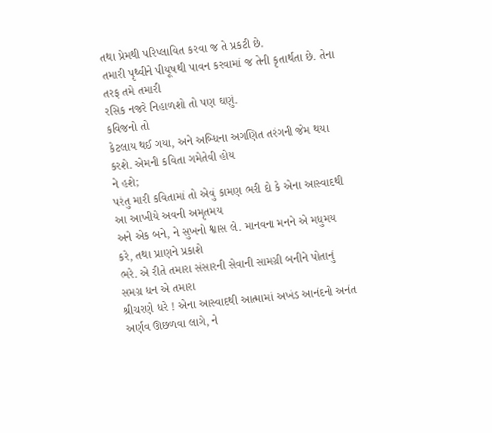તથા પ્રેમથી પરિપ્લાવિત કરવા જ તે પ્રકટી છે.
તમારી પૃથ્વીને પીયૂષથી પાવન કરવામાં જ તેની કૃતાર્થતા છે. તેના તરફ તમે તમારી
રસિક નજરે નિહાળશો તો પણ ઘણું.
કવિજનો તો
કેટલાય થઈ ગયા, અને અબ્ધિના અગણિત તરંગની જેમ થયા કરશે. એમની કવિતા ગમેતેવી હોય
ને હશે;
પરંતુ મારી કવિતામાં તો એવું કામણ ભરી દો કે એના આસ્વાદથી આ આખીયે અવની અમૃતમય
અને એક બને, ને સુખનો શ્વાસ લે. માનવના મનને એ મધુમય કરે, તથા પ્રાણને પ્રકાશે
ભરે. એ રીતે તમારા સંસારની સેવાની સામગ્રી બનીને પોતાનું સમગ્ર ધન એ તમારા
શ્રીચરણે ધરે ! એના આસ્વાદથી આત્મામાં અખંડ આનંદનો અનંત અર્ણવ ઊછળવા લાગે, ને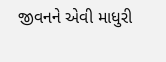જીવનને એવી માધુરી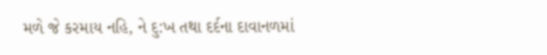મળે જે કરમાય નહિ, ને દુ:ખ તથા દર્દના દાવાનળમાં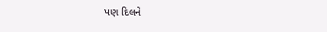પણ દિલને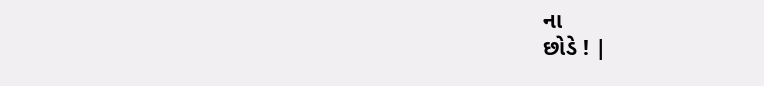ના
છોડે ! |